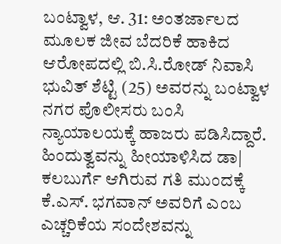ಬಂಟ್ವಾಳ, ಆ. 31: ಅಂತರ್ಜಾಲದ ಮೂಲಕ ಜೀವ ಬೆದರಿಕೆ ಹಾಕಿದ ಆರೋಪದಲ್ಲಿ ಬಿ.ಸಿ.ರೋಡ್ ನಿವಾಸಿ ಭುವಿತ್ ಶೆಟ್ಟಿ (25) ಅವರನ್ನು ಬಂಟ್ವಾಳ ನಗರ ಪೊಲೀಸರು ಬಂಸಿ ನ್ಯಾಯಾಲಯಕ್ಕೆ ಹಾಜರು ಪಡಿಸಿದ್ದಾರೆ.
ಹಿಂದುತ್ವವನ್ನು ಹೀಯಾಳಿಸಿದ ಡಾ| ಕಲಬುರ್ಗೆ ಆಗಿರುವ ಗತಿ ಮುಂದಕ್ಕೆ ಕೆ.ಎಸ್. ಭಗವಾನ್ ಅವರಿಗೆ ಎಂಬ ಎಚ್ಚರಿಕೆಯ ಸಂದೇಶವನ್ನು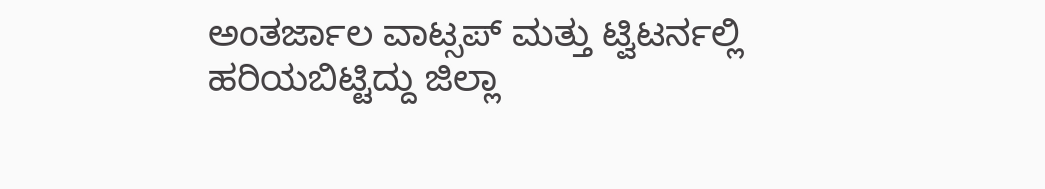ಅಂತರ್ಜಾಲ ವಾಟ್ಸಪ್ ಮತ್ತು ಟ್ವಿಟರ್ನಲ್ಲಿ ಹರಿಯಬಿಟ್ಟಿದ್ದು ಜಿಲ್ಲಾ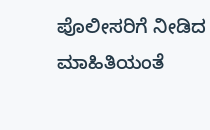ಪೊಲೀಸರಿಗೆ ನೀಡಿದ ಮಾಹಿತಿಯಂತೆ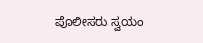ಪೊಲೀಸರು ಸ್ವಯಂ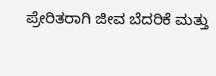ಪ್ರೇರಿತರಾಗಿ ಜೀವ ಬೆದರಿಕೆ ಮತ್ತು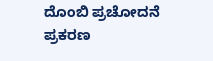ದೊಂಬಿ ಪ್ರಚೋದನೆ ಪ್ರಕರಣ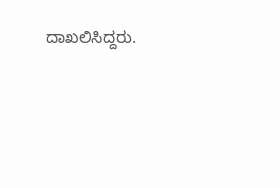ದಾಖಲಿಸಿದ್ದರು.